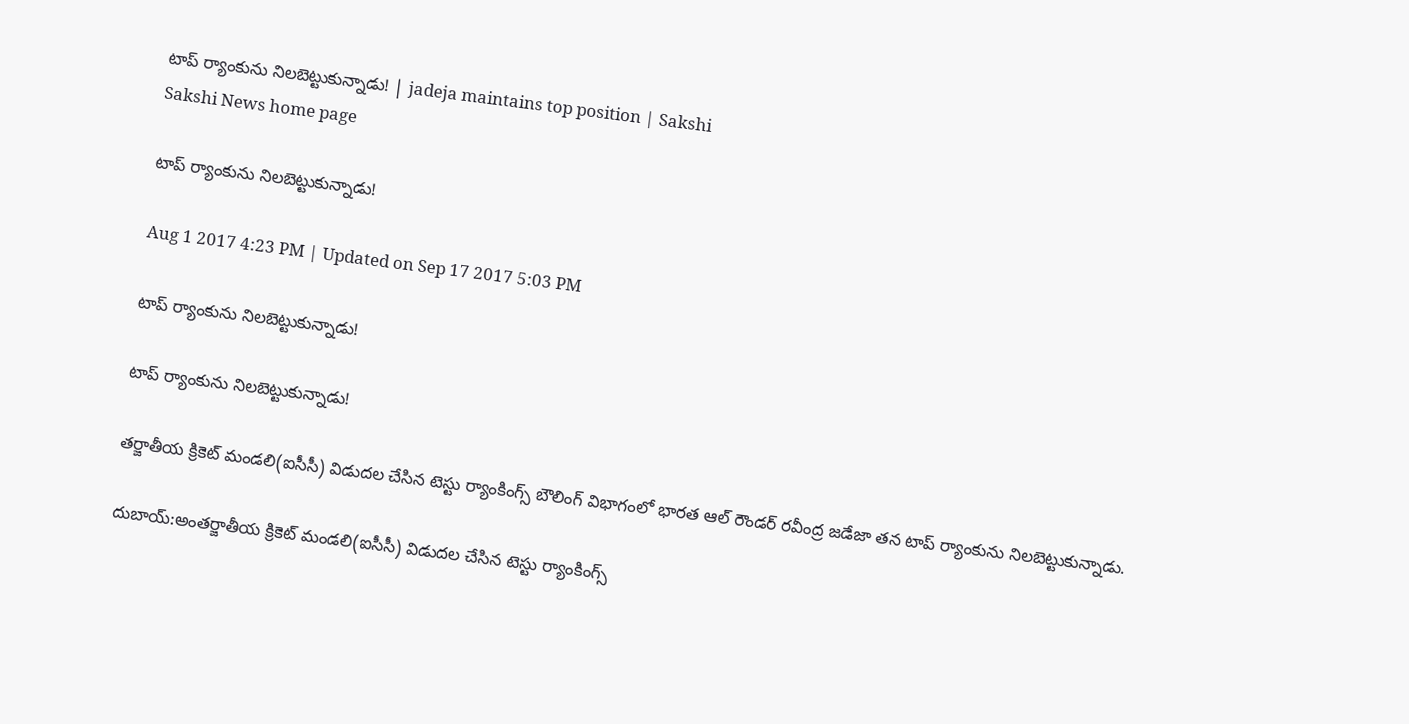టాప్ ర్యాంకును నిలబెట్టుకున్నాడు! | jadeja maintains top position | Sakshi
Sakshi News home page

టాప్ ర్యాంకును నిలబెట్టుకున్నాడు!

Aug 1 2017 4:23 PM | Updated on Sep 17 2017 5:03 PM

టాప్ ర్యాంకును నిలబెట్టుకున్నాడు!

టాప్ ర్యాంకును నిలబెట్టుకున్నాడు!

తర్జాతీయ క్రికెట్ మండలి(ఐసీసీ) విడుదల చేసిన టెస్టు ర్యాంకింగ్స్ బౌలింగ్ విభాగంలో భారత ఆల్ రౌండర్ రవీంద్ర జడేజా తన టాప్ ర్యాంకును నిలబెట్టుకున్నాడు.

దుబాయ్:అంతర్జాతీయ క్రికెట్ మండలి(ఐసీసీ) విడుదల చేసిన టెస్టు ర్యాంకింగ్స్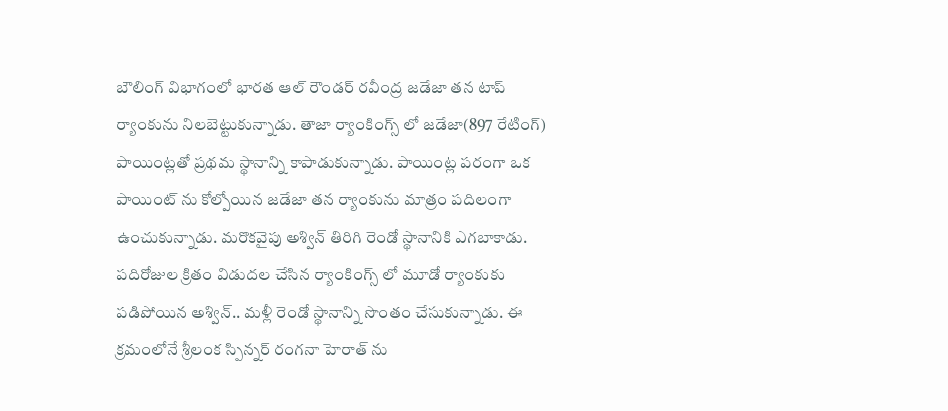బౌలింగ్ విభాగంలో భారత ఆల్ రౌండర్ రవీంద్ర జడేజా తన టాప్ ర్యాంకును నిలబెట్టుకున్నాడు. తాజా ర్యాంకింగ్స్ లో జడేజా(897 రేటింగ్) పాయింట్లతో ప్రథమ స్థానాన్ని కాపాడుకున్నాడు. పాయింట్ల పరంగా ఒక పాయింట్ ను కోల్పోయిన జడేజా తన ర్యాంకును మాత్రం పదిలంగా ఉంచుకున్నాడు. మరొకవైపు అశ్విన్ తిరిగి రెండో స్థానానికి ఎగబాకాడు. పదిరోజుల క్రితం విడుదల చేసిన ర్యాంకింగ్స్ లో మూడో ర్యాంకుకు పడిపోయిన అశ్విన్.. మళ్లీ రెండో స్థానాన్ని సొంతం చేసుకున్నాడు. ఈ క్రమంలోనే శ్రీలంక స్పిన్నర్ రంగనా హెరాత్ ను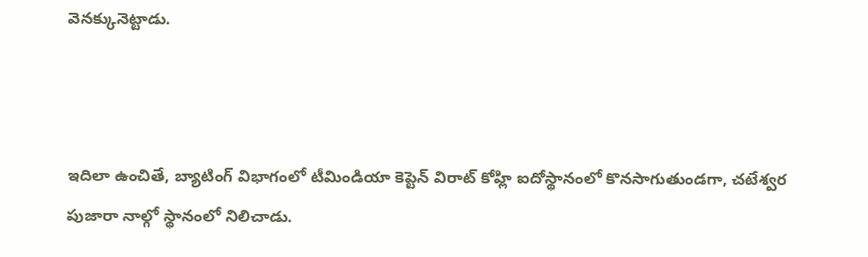వెనక్కునెట్టాడు.



ఇదిలా ఉంచితే, బ్యాటింగ్ విభాగంలో టీమిండియా కెప్టెన్ విరాట్ కోహ్లి ఐదోస్థానంలో కొనసాగుతుండగా, చటేశ్వర పుజారా నాల్గో స్థానంలో నిలిచాడు.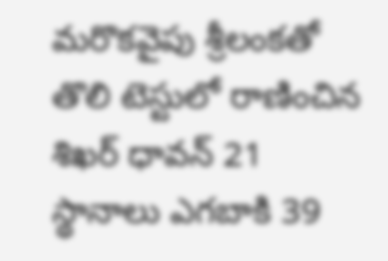మరొకవైపు శ్రీలంకతో తొలి టెస్టులో రాణించిన శిఖర్ ధావన్ 21 స్థానాలు ఎగబాకి 39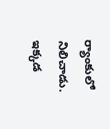ర్యాంకులో నిలిచాడు. ఇక్కడ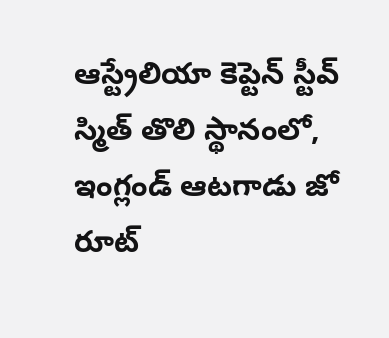ఆస్ట్రేలియా కెప్టెన్ స్టీవ్ స్మిత్ తొలి స్థానంలో, ఇంగ్లండ్ ఆటగాడు జో రూట్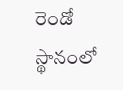రెండో స్థానంలో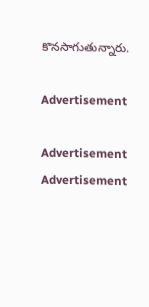కొనసాగుతున్నారు.

Advertisement

Advertisement
Advertisement